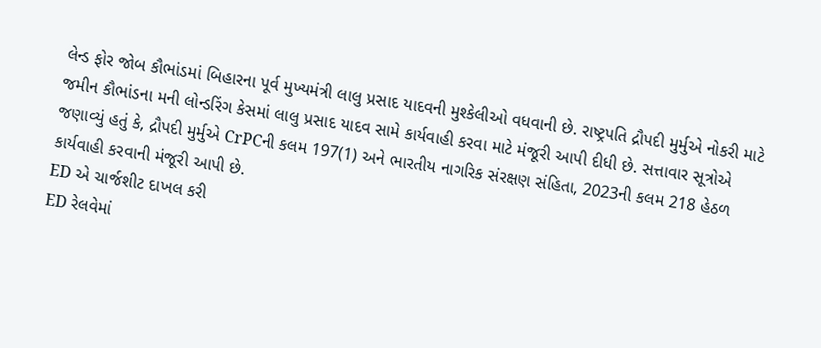લેન્ડ ફોર જોબ કૌભાંડમાં બિહારના પૂર્વ મુખ્યમંત્રી લાલુ પ્રસાદ યાદવની મુશ્કેલીઓ વધવાની છે. રાષ્ટ્રપતિ દ્રૌપદી મુર્મુએ નોકરી માટે જમીન કૌભાંડના મની લોન્ડરિંગ કેસમાં લાલુ પ્રસાદ યાદવ સામે કાર્યવાહી કરવા માટે મંજૂરી આપી દીધી છે. સત્તાવાર સૂત્રોએ જણાવ્યું હતું કે, દ્રૌપદી મુર્મુએ CrPCની કલમ 197(1) અને ભારતીય નાગરિક સંરક્ષણ સંહિતા, 2023ની કલમ 218 હેઠળ કાર્યવાહી કરવાની મંજૂરી આપી છે.
ED એ ચાર્જશીટ દાખલ કરી
ED રેલવેમાં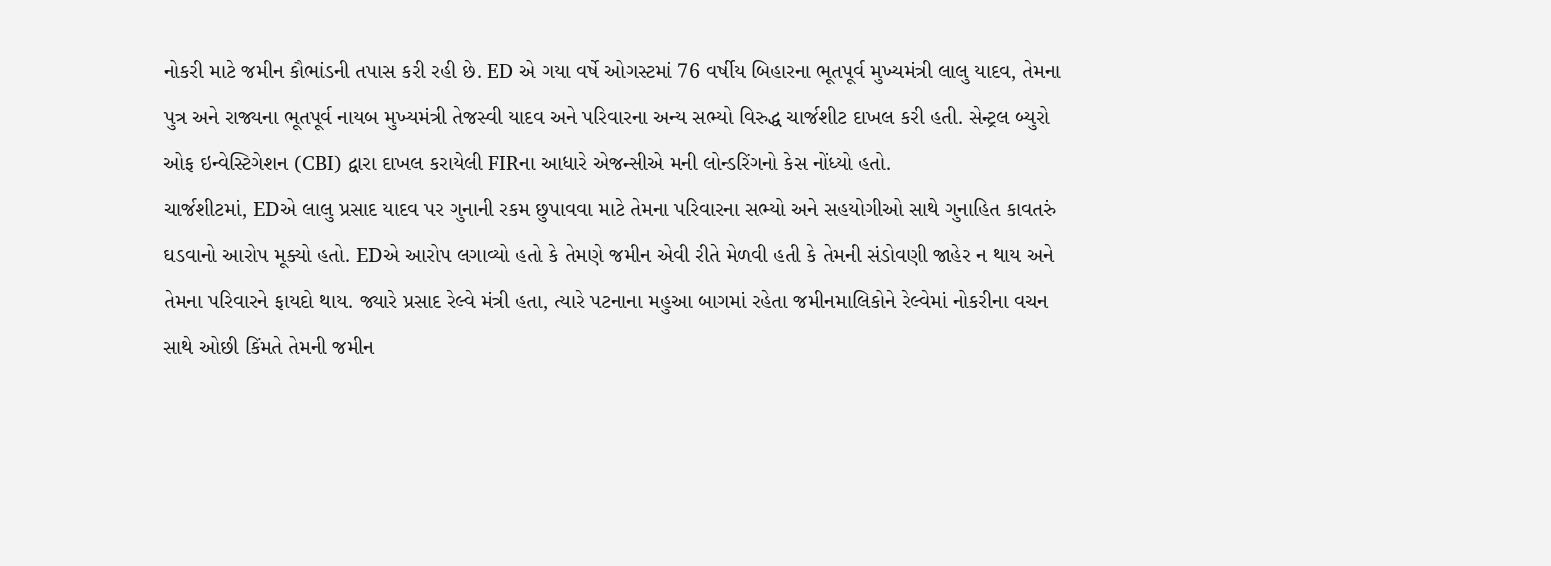નોકરી માટે જમીન કૌભાંડની તપાસ કરી રહી છે. ED એ ગયા વર્ષે ઓગસ્ટમાં 76 વર્ષીય બિહારના ભૂતપૂર્વ મુખ્યમંત્રી લાલુ યાદવ, તેમના પુત્ર અને રાજ્યના ભૂતપૂર્વ નાયબ મુખ્યમંત્રી તેજસ્વી યાદવ અને પરિવારના અન્ય સભ્યો વિરુદ્ધ ચાર્જશીટ દાખલ કરી હતી. સેન્ટ્રલ બ્યુરો ઓફ ઇન્વેસ્ટિગેશન (CBI) દ્વારા દાખલ કરાયેલી FIRના આધારે એજન્સીએ મની લોન્ડરિંગનો કેસ નોંધ્યો હતો.
ચાર્જશીટમાં, EDએ લાલુ પ્રસાદ યાદવ પર ગુનાની રકમ છુપાવવા માટે તેમના પરિવારના સભ્યો અને સહયોગીઓ સાથે ગુનાહિત કાવતરું ઘડવાનો આરોપ મૂક્યો હતો. EDએ આરોપ લગાવ્યો હતો કે તેમણે જમીન એવી રીતે મેળવી હતી કે તેમની સંડોવણી જાહેર ન થાય અને તેમના પરિવારને ફાયદો થાય. જ્યારે પ્રસાદ રેલ્વે મંત્રી હતા, ત્યારે પટનાના મહુઆ બાગમાં રહેતા જમીનમાલિકોને રેલ્વેમાં નોકરીના વચન સાથે ઓછી કિંમતે તેમની જમીન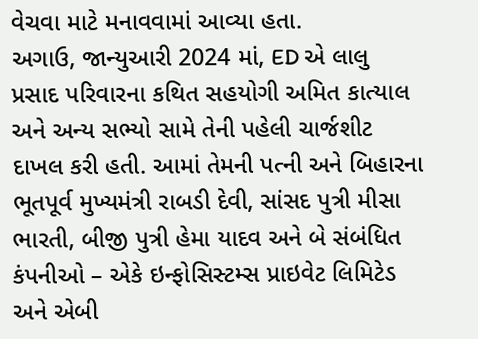વેચવા માટે મનાવવામાં આવ્યા હતા.
અગાઉ, જાન્યુઆરી 2024 માં, ED એ લાલુ પ્રસાદ પરિવારના કથિત સહયોગી અમિત કાત્યાલ અને અન્ય સભ્યો સામે તેની પહેલી ચાર્જશીટ દાખલ કરી હતી. આમાં તેમની પત્ની અને બિહારના ભૂતપૂર્વ મુખ્યમંત્રી રાબડી દેવી, સાંસદ પુત્રી મીસા ભારતી, બીજી પુત્રી હેમા યાદવ અને બે સંબંધિત કંપનીઓ – એકે ઇન્ફોસિસ્ટમ્સ પ્રાઇવેટ લિમિટેડ અને એબી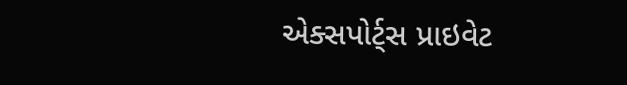એક્સપોર્ટ્સ પ્રાઇવેટ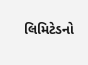લિમિટેડનો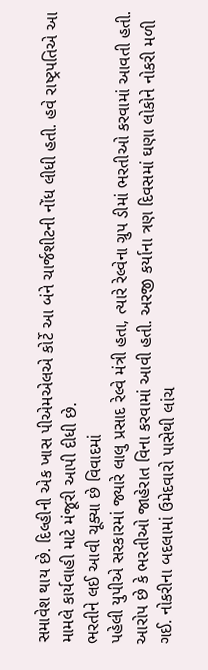સમાવેશ થાય છે. દિલ્હીની એક ખાસ પીએમએલએ કોર્ટે આ બંને ચાર્જશીટની નોંધ લીધી હતી. હવે રાષ્ટ્રપતિએ આ મામલે કાર્યવાહી માટે મંજૂરી આપી દીધી છે.
ભરતીને લઈ આવી ચૂક્યા છે વિવાદમાં
પહેલી યુપીએ સરકારમાં જ્યારે લાલુ પ્રસાદ રેલ્વે મંત્રી હતા, ત્યારે રેલ્વેના ગ્રુપ ડીમાં ભરતીઓ કરવામાં આવતી હતી. આરોપ છે કે ભરતીઓ જાહેરાત વિના કરવામાં આવી હતી. અરજી કર્યાના ત્રણ દિવસમાં ઘણા લોકોને નોકરી મળી ગઈ. નોકરીના બદલામાં ઉમેદવારો પાસેથી લાંચ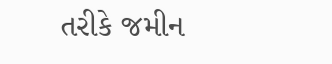તરીકે જમીન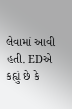લેવામાં આવી હતી. EDએ કહ્યું છે કે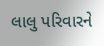લાલુ પરિવારને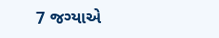7 જગ્યાએ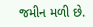જમીન મળી છે.